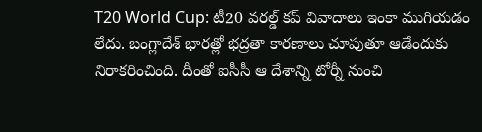T20 World Cup: టీ20 వరల్డ్ కప్ వివాదాలు ఇంకా ముగియడం లేదు. బంగ్లాదేశ్ భారత్లో భద్రతా కారణాలు చూపుతూ ఆడేందుకు నిరాకరించింది. దీంతో ఐసీసీ ఆ దేశాన్ని టోర్నీ నుంచి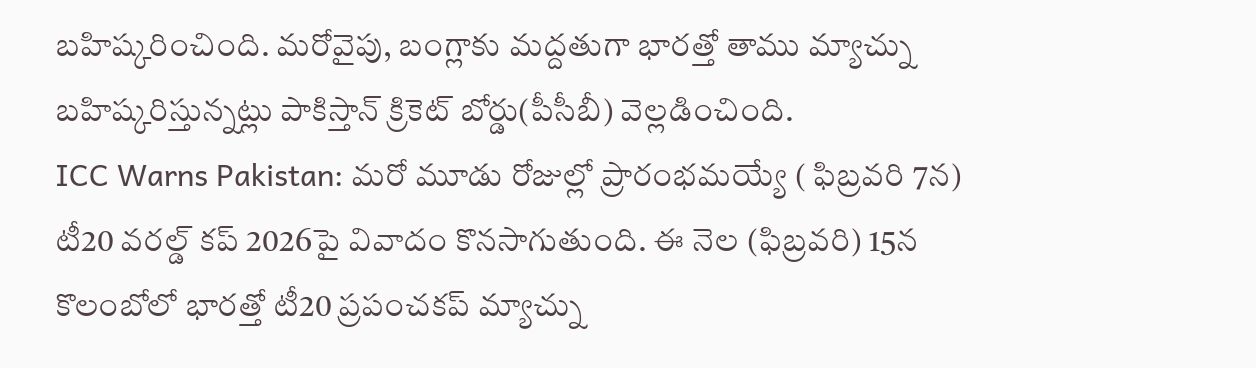బహిష్కరించింది. మరోవైపు, బంగ్లాకు మద్దతుగా భారత్తో తాము మ్యాచ్ను బహిష్కరిస్తున్నట్లు పాకిస్తాన్ క్రికెట్ బోర్డు(పీసీబీ) వెల్లడించింది.
ICC Warns Pakistan: మరో మూడు రోజుల్లో ప్రారంభమయ్యే ( ఫిబ్రవరి 7న) టీ20 వరల్డ్ కప్ 2026పై వివాదం కొనసాగుతుంది. ఈ నెల (ఫిబ్రవరి) 15న కొలంబోలో భారత్తో టీ20 ప్రపంచకప్ మ్యాచ్ను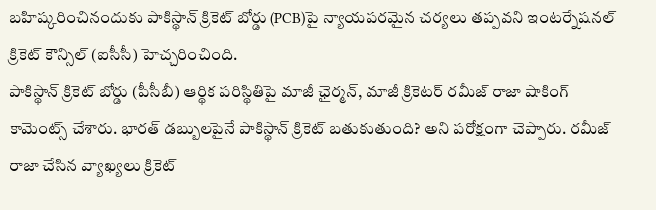బహిష్కరించినందుకు పాకిస్థాన్ క్రికెట్ బోర్డు (PCB)పై న్యాయపరమైన చర్యలు తప్పవని ఇంటర్నేషనల్ క్రికెట్ కౌన్సిల్ (ఐసీసీ) హెచ్చరించింది.
పాకిస్థాన్ క్రికెట్ బోర్డు (పీసీబీ) ఆర్థిక పరిస్థితిపై మాజీ ఛైర్మన్, మాజీ క్రికెటర్ రమీజ్ రాజా షాకింగ్ కామెంట్స్ చేశారు. భారత్ డబ్బులపైనే పాకిస్థాన్ క్రికెట్ బతుకుతుంది? అని పరోక్షంగా చెప్పారు. రమీజ్ రాజా చేసిన వ్యాఖ్యలు క్రికెట్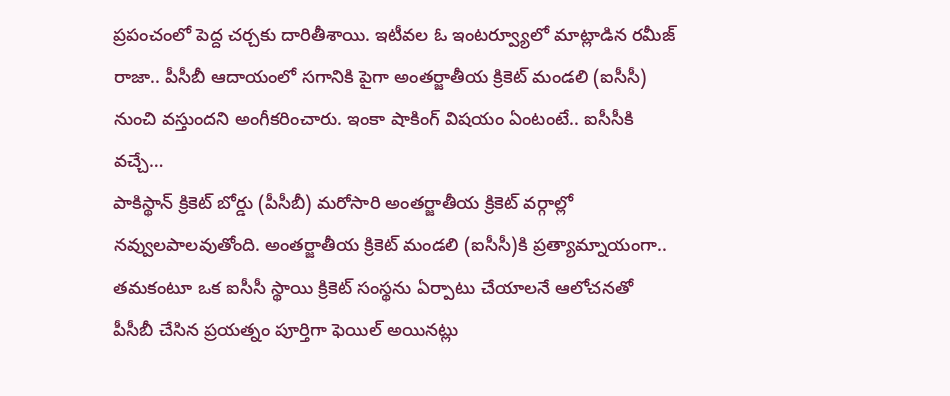ప్రపంచంలో పెద్ద చర్చకు దారితీశాయి. ఇటీవల ఓ ఇంటర్వ్యూలో మాట్లాడిన రమీజ్ రాజా.. పీసీబీ ఆదాయంలో సగానికి పైగా అంతర్జాతీయ క్రికెట్ మండలి (ఐసీసీ) నుంచి వస్తుందని అంగీకరించారు. ఇంకా షాకింగ్ విషయం ఏంటంటే.. ఐసీసీకి వచ్చే…
పాకిస్థాన్ క్రికెట్ బోర్డు (పీసీబీ) మరోసారి అంతర్జాతీయ క్రికెట్ వర్గాల్లో నవ్వులపాలవుతోంది. అంతర్జాతీయ క్రికెట్ మండలి (ఐసీసీ)కి ప్రత్యామ్నాయంగా.. తమకంటూ ఒక ఐసీసీ స్థాయి క్రికెట్ సంస్థను ఏర్పాటు చేయాలనే ఆలోచనతో పీసీబీ చేసిన ప్రయత్నం పూర్తిగా ఫెయిల్ అయినట్లు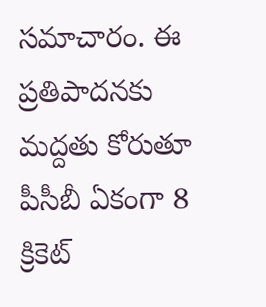సమాచారం. ఈ ప్రతిపాదనకు మద్దతు కోరుతూ పీసీబీ ఏకంగా 8 క్రికెట్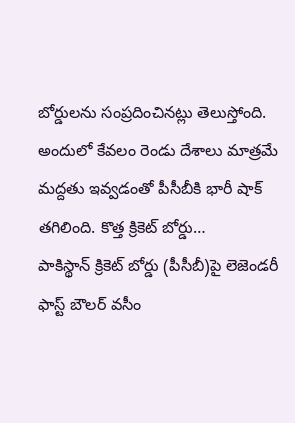బోర్డులను సంప్రదించినట్లు తెలుస్తోంది. అందులో కేవలం రెండు దేశాలు మాత్రమే మద్దతు ఇవ్వడంతో పీసీబీకి భారీ షాక్ తగిలింది. కొత్త క్రికెట్ బోర్డు…
పాకిస్థాన్ క్రికెట్ బోర్డు (పీసీబీ)పై లెజెండరీ ఫాస్ట్ బౌలర్ వసీం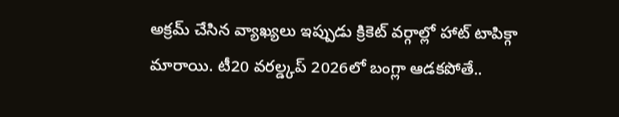అక్రమ్ చేసిన వ్యాఖ్యలు ఇప్పుడు క్రికెట్ వర్గాల్లో హాట్ టాపిక్గా మారాయి. టీ20 వరల్డ్కప్ 2026లో బంగ్లా ఆడకపోతే..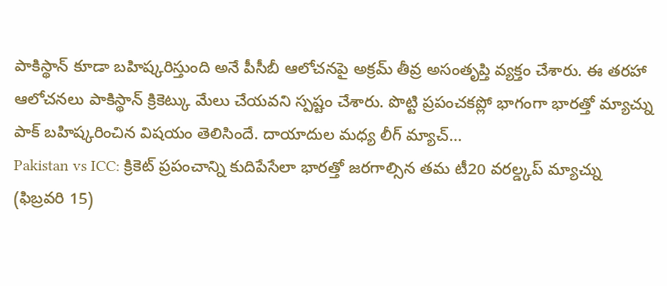పాకిస్థాన్ కూడా బహిష్కరిస్తుంది అనే పీసీబీ ఆలోచనపై అక్రమ్ తీవ్ర అసంతృప్తి వ్యక్తం చేశారు. ఈ తరహా ఆలోచనలు పాకిస్థాన్ క్రికెట్కు మేలు చేయవని స్పష్టం చేశారు. పొట్టి ప్రపంచకప్లో భాగంగా భారత్తో మ్యాచ్ను పాక్ బహిష్కరించిన విషయం తెలిసిందే. దాయాదుల మధ్య లీగ్ మ్యాచ్…
Pakistan vs ICC: క్రికెట్ ప్రపంచాన్ని కుదిపేసేలా భారత్తో జరగాల్సిన తమ టీ20 వరల్డ్కప్ మ్యాచ్ను (ఫిబ్రవరి 15)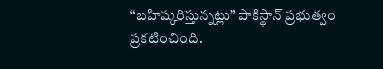“బహిష్కరిస్తున్నట్లు” పాకిస్థాన్ ప్రభుత్వం ప్రకటించింది.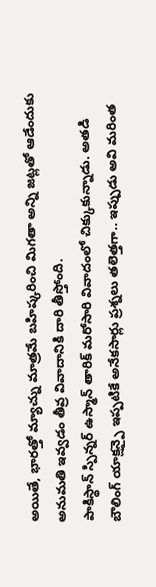అయితే, భారత్తో మ్యాచ్ను మాత్రమే బహిష్కరించి మిగతా అన్ని జట్లతో ఆడేందుకు అనుమతి ఇవ్వడం తీవ్ర వివాదానికి దారి తీస్తోంది.
పాకిస్థాన్ స్పిన్నర్ ఉస్మాన్ తారిక్ మరోసారి వివాదంలో చిక్కుకున్నాడు. అతడి బౌలింగ్ యాక్షన్పై ఇప్పటికే అనేకసార్లు ప్రశ్నలు తలెత్తగా.. ఇప్పుడు అవి మరింత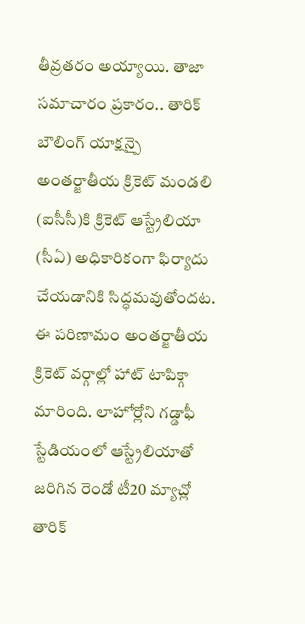తీవ్రతరం అయ్యాయి. తాజా సమాచారం ప్రకారం.. తారిక్ బౌలింగ్ యాక్షన్పై అంతర్జాతీయ క్రికెట్ మండలి (ఐసీసీ)కి క్రికెట్ ఆస్ట్రేలియా (సీఏ) అధికారికంగా ఫిర్యాదు చేయడానికి సిద్ధమవుతోందట. ఈ పరిణామం అంతర్జాతీయ క్రికెట్ వర్గాల్లో హాట్ టాపిక్గా మారింది. లాహోర్లోని గడ్డాఫీ స్టేడియంలో ఆస్ట్రేలియాతో జరిగిన రెండో టీ20 మ్యాచ్లో తారిక్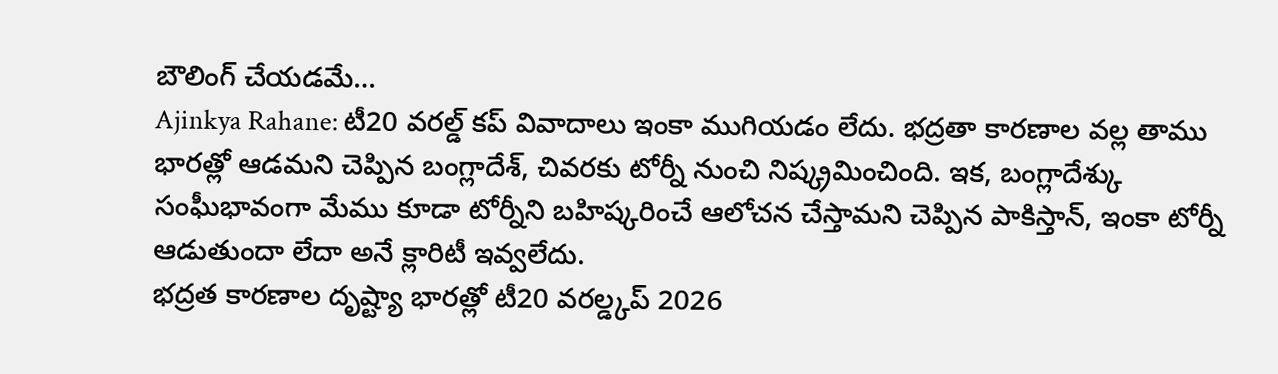బౌలింగ్ చేయడమే…
Ajinkya Rahane: టీ20 వరల్డ్ కప్ వివాదాలు ఇంకా ముగియడం లేదు. భద్రతా కారణాల వల్ల తాము భారత్లో ఆడమని చెప్పిన బంగ్లాదేశ్, చివరకు టోర్నీ నుంచి నిష్క్రమించింది. ఇక, బంగ్లాదేశ్కు సంఘీభావంగా మేము కూడా టోర్నీని బహిష్కరించే ఆలోచన చేస్తామని చెప్పిన పాకిస్తాన్, ఇంకా టోర్నీ ఆడుతుందా లేదా అనే క్లారిటీ ఇవ్వలేదు.
భద్రత కారణాల దృష్ట్యా భారత్లో టీ20 వరల్డ్కప్ 2026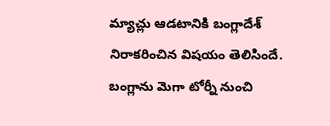మ్యాచ్లు ఆడటానికి బంగ్లాదేశ్ నిరాకరించిన విషయం తెలిసిందే. బంగ్లాను మెగా టోర్నీ నుంచి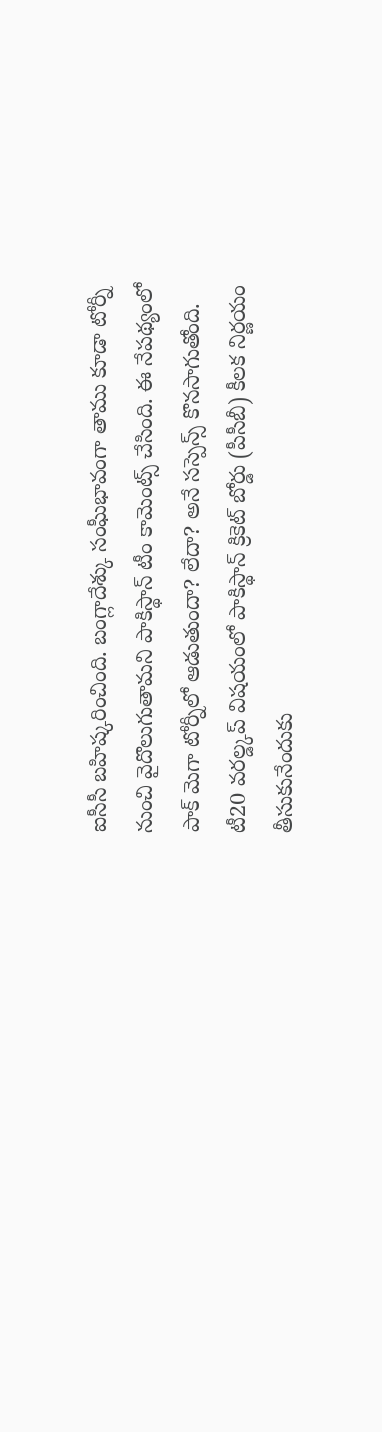ఐసీసీ బహిష్కరించింది. బంగ్లాదేశ్కు సంఘీభావంగా తాము కూడా టోర్నీ నుంచి వైదొలుగుతామని పాకిస్థాన్ టీం కామెంట్స్ చేసింది. ఈ నేపథ్యంలో పాక్ మెగా టోర్నీలో ఆడుతుందా? లేదా? అనే సస్పెన్స్ కొనసాగుతోంది. టీ20 వరల్డ్కప్ విషయంలో పాకిస్థాన్ క్రికెట్ బోర్డు (పీసీబీ) కీలక నిర్ణయం తీసుకునేందుకు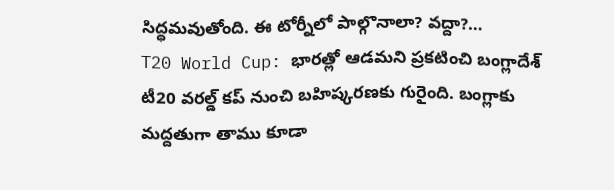సిద్ధమవుతోంది. ఈ టోర్నీలో పాల్గొనాలా? వద్దా?…
T20 World Cup: భారత్లో ఆడమని ప్రకటించి బంగ్లాదేశ్ టీ20 వరల్డ్ కప్ నుంచి బహిష్కరణకు గురైంది. బంగ్లాకు మద్దతుగా తాము కూడా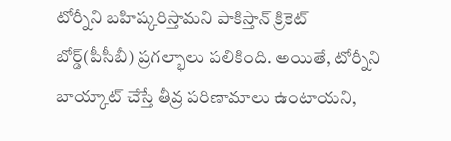టోర్నీని బహిష్కరిస్తామని పాకిస్తాన్ క్రికెట్ బోర్డ్(పీసీబీ) ప్రగల్భాలు పలికింది. అయితే, టోర్నీని బాయ్కాట్ చేస్తే తీవ్ర పరిణామాలు ఉంటాయని,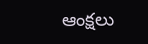ఆంక్షలు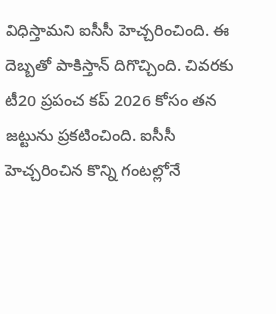విధిస్తామని ఐసీసీ హెచ్చరించింది. ఈ దెబ్బతో పాకిస్తాన్ దిగొచ్చింది. చివరకు టీ20 ప్రపంచ కప్ 2026 కోసం తన జట్టును ప్రకటించింది. ఐసీసీ హెచ్చరించిన కొన్ని గంటల్లోనే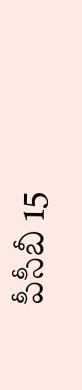పీసీబీ 15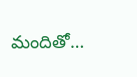మందితో…